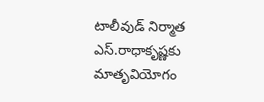టాలీవుడ్ నిర్మాత ఎస్.రాధాకృష్ణకు మాతృవియోగం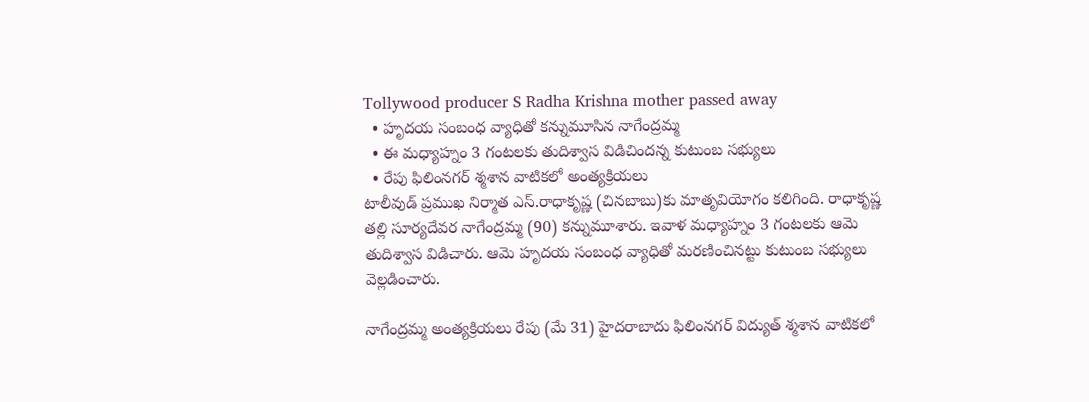Tollywood producer S Radha Krishna mother passed away
  • హృదయ సంబంధ వ్యాధితో కన్నుమూసిన నాగేంద్రమ్మ
  • ఈ మధ్యాహ్నం 3 గంటలకు తుదిశ్వాస విడిచిందన్న కుటుంబ సభ్యులు
  • రేపు ఫిలింనగర్ శ్మశాన వాటికలో అంత్యక్రియలు
టాలీవుడ్ ప్రముఖ నిర్మాత ఎస్.రాధాకృష్ణ (చినబాబు)కు మాతృవియోగం కలిగింది. రాధాకృష్ణ తల్లి సూర్యదేవర నాగేంద్రమ్మ (90) కన్నుమూశారు. ఇవాళ మధ్యాహ్నం 3 గంటలకు ఆమె తుదిశ్వాస విడిచారు. ఆమె హృదయ సంబంధ వ్యాధితో మరణించినట్టు కుటుంబ సభ్యులు వెల్లడించారు.

నాగేంద్రమ్మ అంత్యక్రియలు రేపు (మే 31) హైదరాబాదు ఫిలింనగర్ విద్యుత్ శ్మశాన వాటికలో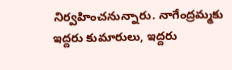నిర్వహించనున్నారు. నాగేంద్రమ్మకు ఇద్దరు కుమారులు, ఇద్దరు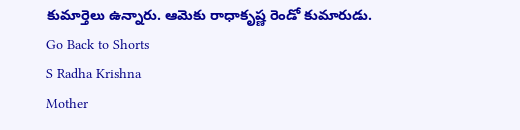కుమార్తెలు ఉన్నారు. ఆమెకు రాధాకృష్ణ రెండో కుమారుడు.
Go Back to Shorts
S Radha Krishna
Mother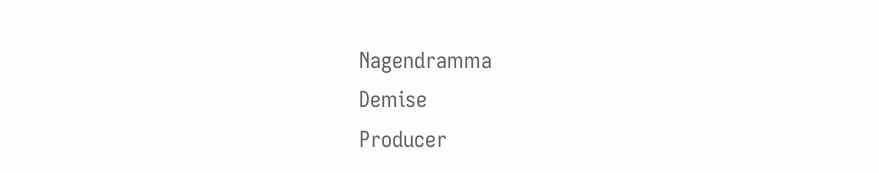Nagendramma
Demise
Producer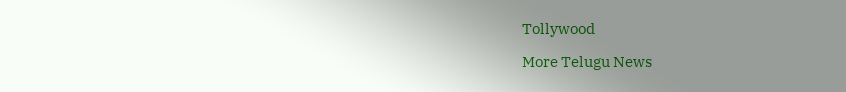Tollywood

More Telugu News